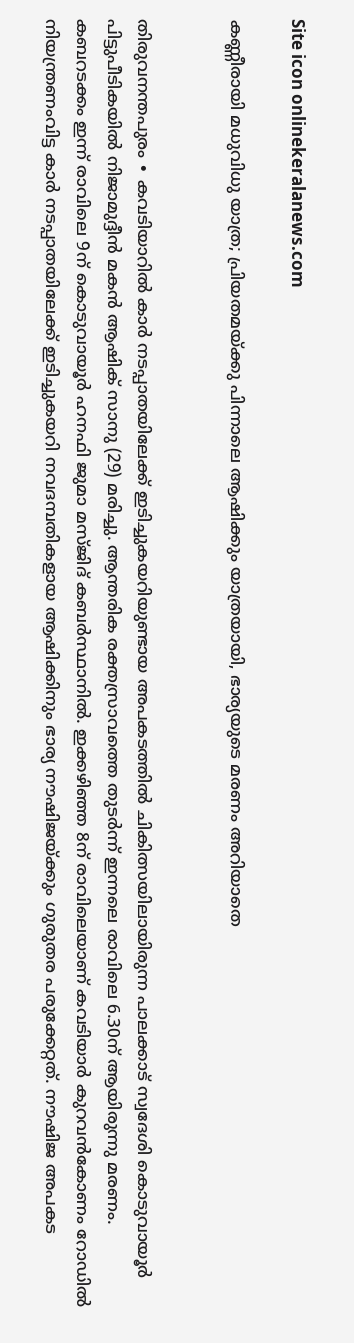Site icon onlinekeralanews.com

കണ്ണീരായി മധുവിധു യാത്ര; പ്രിയതമയ്ക്കു പിന്നാലെ ആഷിക്കും യാത്രയായി, ഭാര്യയുടെ മരണം അറിയാതെ


തിരുവനന്തപുരം ∙ കവടിയാറിൽ കാർ നടപ്പാതയിലേക്ക് ഇടിച്ചുകയറിയുണ്ടായ അപകടത്തിൽ ചികിത്സയിലായിരുന്ന പാലക്കാട് സ്വദേശി കൊടുവായൂർ പിട്ടുപീടികയിൽ നിജാമുദ്ദീൻ മകൻ ആഷിക് സാനു (29) മരിച്ചു. ആന്തരിക രക്തസ്രാവത്തെ തുടർന്ന് ഇന്നലെ രാവിലെ 6.30ന് ആയിരുന്നു മരണം. കബറടക്കം ഇന്ന് രാവിലെ 9ന് കൊടുവായൂർ ഹനഫി ജുമാ മസ്ജിദ് കബർസ്ഥാനിൽ. ഇക്കഴിഞ്ഞ 8ന് രാവിലെയാണ് കവടിയാർ കുറവൻകോണം റോഡിൽ നിയന്ത്രണംവിട്ട കാർ നടപ്പാതയിലേക്ക് ഇടിച്ചുകയറി നവദമ്പതികളായ ആഷിക്കിനും ഭാര്യ നൗഷിജയ്ക്കും ഗുരുതര പരുക്കേറ്റത്. നൗഷിജ അപകട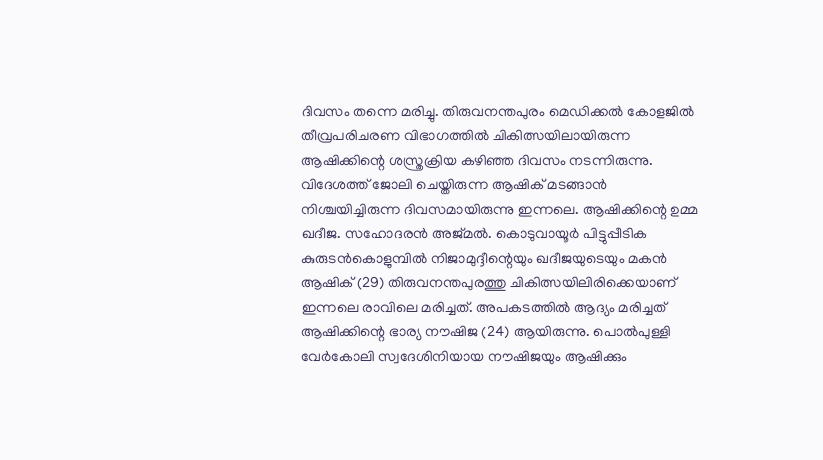ദിവസം തന്നെ മരിച്ചു. തിരുവനന്തപുരം മെഡിക്കൽ കോളജിൽ തീവ്രപരിചരണ വിഭാഗത്തിൽ ചികിത്സയിലായിരുന്ന ആഷിക്കിന്റെ ശസ്ത്രക്രിയ കഴിഞ്ഞ ദിവസം നടന്നിരുന്നു. വിദേശത്ത് ജോലി ചെയ്തിരുന്ന ആഷിക് മടങ്ങാൻ നിശ്ചയിച്ചിരുന്ന ദിവസമായിരുന്നു ഇന്നലെ. ആഷിക്കിന്റെ ഉമ്മ ഖദീജ. സഹോദരൻ അജ്മൽ. കൊടുവായൂർ പിട്ടുപ്പീടിക കുരുടൻകൊളുമ്പിൽ നിജാമുദ്ദീന്റെയും ഖദീജയുടെയും മകൻ ആഷിക് (29) തിരുവനന്തപുരത്തു ചികിത്സയിലിരിക്കെയാണ് ഇന്നലെ രാവിലെ മരിച്ചത്. അപകടത്തിൽ ആദ്യം മരിച്ചത് ആഷിക്കിന്റെ ഭാര്യ നൗഷിജ (24) ആയിരുന്നു. പൊൽപുള്ളി വേർകോലി സ്വദേശിനിയായ നൗഷിജയും ആഷിക്കും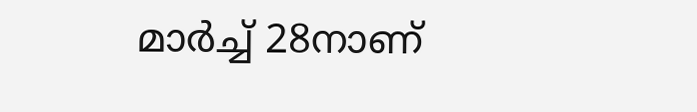മാർച്ച് 28നാണ്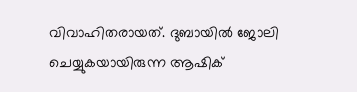വിവാഹിതരായത്. ദുബായിൽ ജോലി ചെയ്യുകയായിരുന്ന ആഷിക്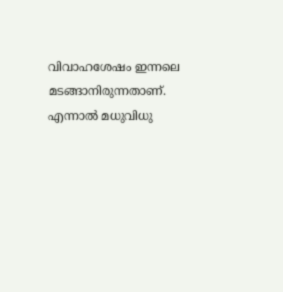വിവാഹശേഷം ഇന്നലെ മടങ്ങാനിരുന്നതാണ്. എന്നാൽ മധുവിധു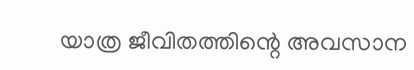യാത്ര ജീവിതത്തിന്റെ അവസാന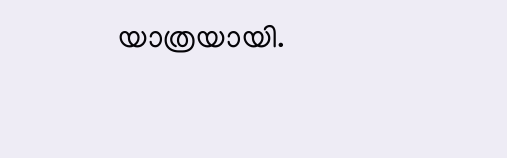യാത്രയായി.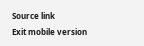Source link
Exit mobile version